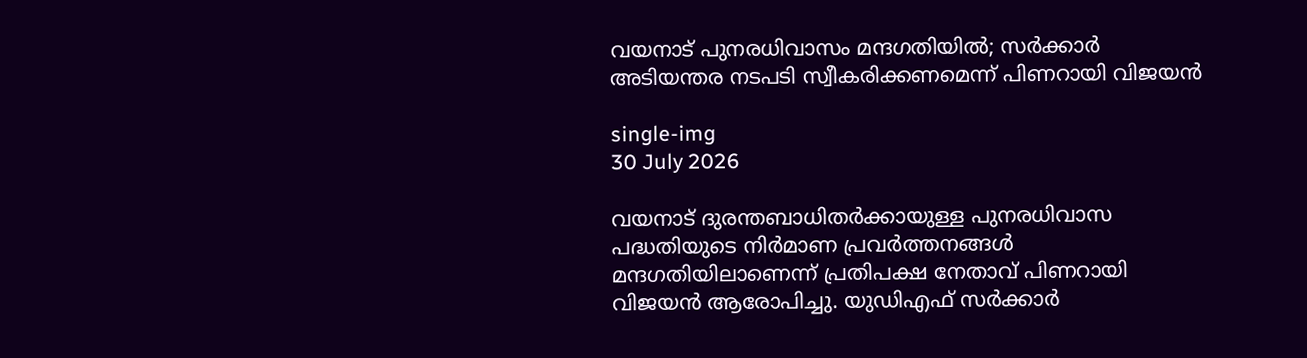വയനാട് പുനരധിവാസം മന്ദഗതിയിൽ; സർക്കാർ അടിയന്തര നടപടി സ്വീകരിക്കണമെന്ന് പിണറായി വിജയൻ

single-img
30 July 2026

വയനാട് ദുരന്തബാധിതർക്കായുള്ള പുനരധിവാസ പദ്ധതിയുടെ നിർമാണ പ്രവർത്തനങ്ങൾ മന്ദഗതിയിലാണെന്ന് പ്രതിപക്ഷ നേതാവ് പിണറായി വിജയൻ ആരോപിച്ചു. യുഡിഎഫ് സർക്കാർ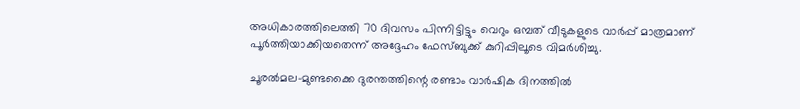അധികാരത്തിലെത്തി 70 ദിവസം പിന്നിട്ടിട്ടും വെറും ഒമ്പത് വീടുകളുടെ വാർപ്പ് മാത്രമാണ് പൂർത്തിയാക്കിയതെന്ന് അദ്ദേഹം ഫേസ്ബുക്ക് കുറിപ്പിലൂടെ വിമർശിച്ചു.

ചൂരൽമല-മുണ്ടക്കൈ ദുരന്തത്തിന്റെ രണ്ടാം വാർഷിക ദിനത്തിൽ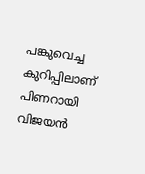പങ്കുവെച്ച കുറിപ്പിലാണ് പിണറായി വിജയൻ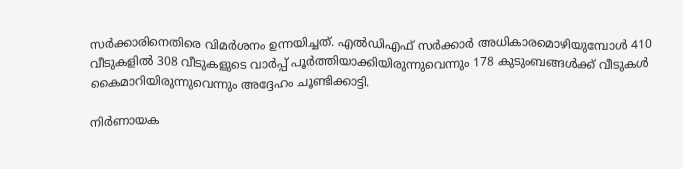സർക്കാരിനെതിരെ വിമർശനം ഉന്നയിച്ചത്. എൽഡിഎഫ് സർക്കാർ അധികാരമൊഴിയുമ്പോൾ 410 വീടുകളിൽ 308 വീടുകളുടെ വാർപ്പ് പൂർത്തിയാക്കിയിരുന്നുവെന്നും 178 കുടുംബങ്ങൾക്ക് വീടുകൾ കൈമാറിയിരുന്നുവെന്നും അദ്ദേഹം ചൂണ്ടിക്കാട്ടി.

നിർണായക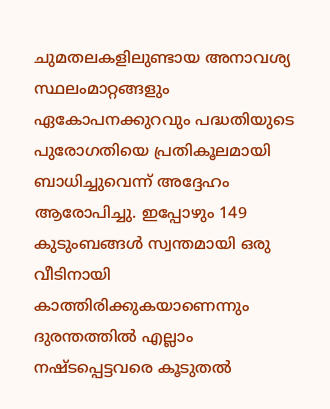ചുമതലകളിലുണ്ടായ അനാവശ്യ സ്ഥലംമാറ്റങ്ങളും ഏകോപനക്കുറവും പദ്ധതിയുടെ പുരോഗതിയെ പ്രതികൂലമായി ബാധിച്ചുവെന്ന് അദ്ദേഹം ആരോപിച്ചു. ഇപ്പോഴും 149 കുടുംബങ്ങൾ സ്വന്തമായി ഒരു വീടിനായി കാത്തിരിക്കുകയാണെന്നും ദുരന്തത്തിൽ എല്ലാം നഷ്ടപ്പെട്ടവരെ കൂടുതൽ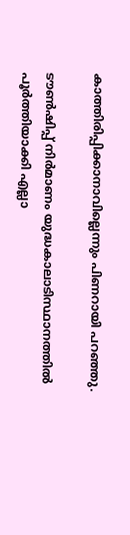കാത്തിരിപ്പിക്കാനാവില്ലെന്നും പിണറായി പറഞ്ഞു.

ടൗൺഷിപ്പ് നിർമാണം യുദ്ധകാലാടിസ്ഥാനത്തിൽ പൂർത്തിയാക്കി എല്ലാ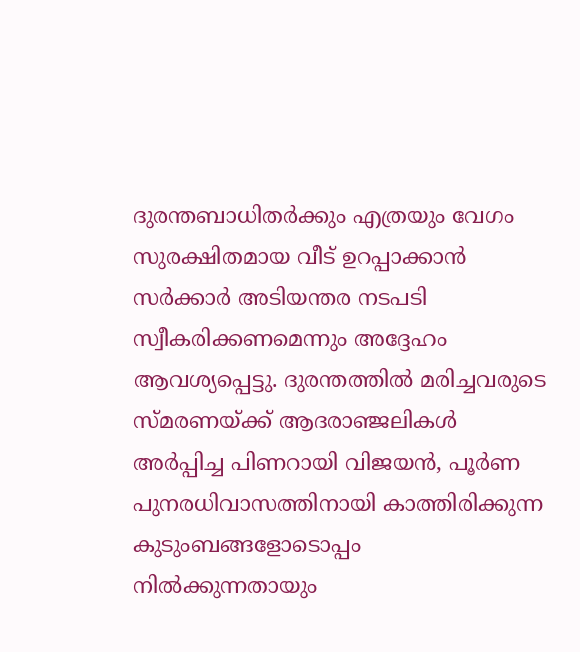ദുരന്തബാധിതർക്കും എത്രയും വേഗം സുരക്ഷിതമായ വീട് ഉറപ്പാക്കാൻ സർക്കാർ അടിയന്തര നടപടി സ്വീകരിക്കണമെന്നും അദ്ദേഹം ആവശ്യപ്പെട്ടു. ദുരന്തത്തിൽ മരിച്ചവരുടെ സ്മരണയ്ക്ക് ആദരാഞ്ജലികൾ അർപ്പിച്ച പിണറായി വിജയൻ, പൂർണ പുനരധിവാസത്തിനായി കാത്തിരിക്കുന്ന കുടുംബങ്ങളോടൊപ്പം നിൽക്കുന്നതായും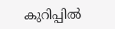കുറിപ്പിൽ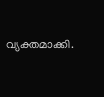വ്യക്തമാക്കി.